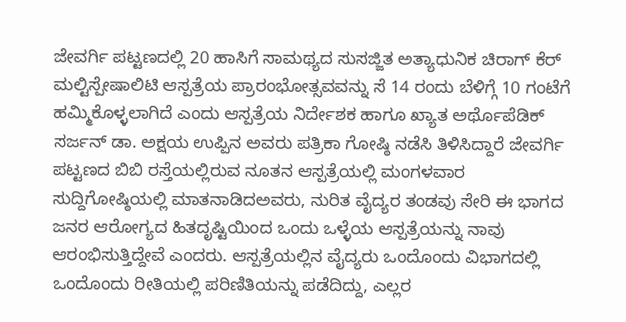ಜೇವರ್ಗಿ ಪಟ್ಟಣದಲ್ಲಿ 20 ಹಾಸಿಗೆ ಸಾಮಥ್ಯದ ಸುಸಜ್ಜಿತ ಅತ್ಯಾಧುನಿಕ ಚಿರಾಗ್ ಕೆರ್ ಮಲ್ಟಿಸ್ಪೇಷಾಲಿಟಿ ಆಸ್ಪತ್ರೆಯ ಪ್ರಾರಂಭೋತ್ಸವವನ್ನು ಸೆ 14 ರಂದು ಬೆಳಿಗ್ಗೆ 10 ಗಂಟೆಗೆ ಹಮ್ಮಿಕೊಳ್ಳಲಾಗಿದೆ ಎಂದು ಆಸ್ಪತ್ರೆಯ ನಿರ್ದೇಶಕ ಹಾಗೂ ಖ್ಯಾತ ಅರ್ಥೊಪೆಡಿಕ್ ಸರ್ಜನ್ ಡಾ. ಅಕ್ಷಯ ಉಪ್ಪಿನ ಅವರು ಪತ್ರಿಕಾ ಗೋಷ್ಠಿ ನಡೆಸಿ ತಿಳಿಸಿದ್ದಾರೆ ಜೇವರ್ಗಿ ಪಟ್ಟಣದ ಬಿಬಿ ರಸ್ತೆಯಲ್ಲಿರುವ ನೂತನ ಆಸ್ಪತ್ರೆಯಲ್ಲಿ ಮಂಗಳವಾರ ಸುದ್ದಿಗೋಷ್ಠಿಯಲ್ಲಿ ಮಾತನಾಡಿದಅವರು, ನುರಿತ ವೈದ್ಯರ ತಂಡವು ಸೇರಿ ಈ ಭಾಗದ ಜನರ ಆರೋಗ್ಯದ ಹಿತದೃಷ್ಟಿಯಿಂದ ಒಂದು ಒಳ್ಳೆಯ ಆಸ್ಪತ್ರೆಯನ್ನು ನಾವು ಆರಂಭಿಸುತ್ತಿದ್ದೇವೆ ಎಂದರು. ಆಸ್ಪತ್ರೆಯಲ್ಲಿನ ವೈದ್ಯರು ಒಂದೊಂದು ವಿಭಾಗದಲ್ಲಿ ಒಂದೊಂದು ರೀತಿಯಲ್ಲಿ ಪರಿಣಿತಿಯನ್ನು ಪಡೆದಿದ್ದು, ಎಲ್ಲರ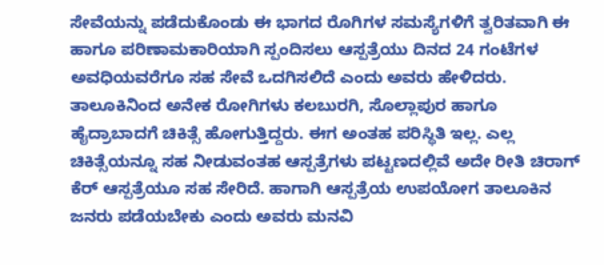ಸೇವೆಯನ್ನು ಪಡೆದುಕೊಂಡು ಈ ಭಾಗದ ರೊಗಿಗಳ ಸಮಸ್ಯೆಗಳಿಗೆ ತ್ವರಿತವಾಗಿ ಈ ಹಾಗೂ ಪರಿಣಾಮಕಾರಿಯಾಗಿ ಸ್ಪಂದಿಸಲು ಆಸ್ಪತ್ರೆಯು ದಿನದ 24 ಗಂಟೆಗಳ ಅವಧಿಯವರೆಗೂ ಸಹ ಸೇವೆ ಒದಗಿಸಲಿದೆ ಎಂದು ಅವರು ಹೇಳಿದರು. ತಾಲೂಕಿನಿಂದ ಅನೇಕ ರೋಗಿಗಳು ಕಲಬುರಗಿ, ಸೊಲ್ಲಾಪುರ ಹಾಗೂ ಹೈದ್ರಾಬಾದಗೆ ಚಿಕಿತ್ಸೆ ಹೋಗುತ್ತಿದ್ದರು. ಈಗ ಅಂತಹ ಪರಿಸ್ಥಿತಿ ಇಲ್ಲ. ಎಲ್ಲ ಚಿಕಿತ್ಸೆಯನ್ನೂ ಸಹ ನೀಡುವಂತಹ ಆಸ್ಪತ್ರೆಗಳು ಪಟ್ಟಣದಲ್ಲಿವೆ ಅದೇ ರೀತಿ ಚಿರಾಗ್ ಕೆರ್ ಆಸ್ಪತ್ರೆಯೂ ಸಹ ಸೇರಿದೆ. ಹಾಗಾಗಿ ಆಸ್ಪತ್ರೆಯ ಉಪಯೋಗ ತಾಲೂಕಿನ ಜನರು ಪಡೆಯಬೇಕು ಎಂದು ಅವರು ಮನವಿ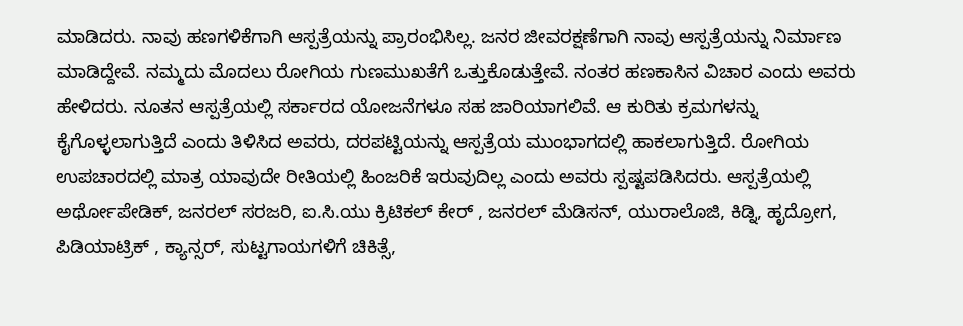ಮಾಡಿದರು. ನಾವು ಹಣಗಳಿಕೆಗಾಗಿ ಆಸ್ಪತ್ರೆಯನ್ನು ಪ್ರಾರಂಭಿಸಿಲ್ಲ. ಜನರ ಜೀವರಕ್ಷಣೆಗಾಗಿ ನಾವು ಆಸ್ಪತ್ರೆಯನ್ನು ನಿರ್ಮಾಣ ಮಾಡಿದ್ದೇವೆ. ನಮ್ಮದು ಮೊದಲು ರೋಗಿಯ ಗುಣಮುಖತೆಗೆ ಒತ್ತುಕೊಡುತ್ತೇವೆ. ನಂತರ ಹಣಕಾಸಿನ ವಿಚಾರ ಎಂದು ಅವರು ಹೇಳಿದರು. ನೂತನ ಆಸ್ಪತ್ರೆಯಲ್ಲಿ ಸರ್ಕಾರದ ಯೋಜನೆಗಳೂ ಸಹ ಜಾರಿಯಾಗಲಿವೆ. ಆ ಕುರಿತು ಕ್ರಮಗಳನ್ನು ಕೈಗೊಳ್ಳಲಾಗುತ್ತಿದೆ ಎಂದು ತಿಳಿಸಿದ ಅವರು, ದರಪಟ್ಟಿಯನ್ನು ಆಸ್ಪತ್ರೆಯ ಮುಂಭಾಗದಲ್ಲಿ ಹಾಕಲಾಗುತ್ತಿದೆ. ರೋಗಿಯ ಉಪಚಾರದಲ್ಲಿ ಮಾತ್ರ ಯಾವುದೇ ರೀತಿಯಲ್ಲಿ ಹಿಂಜರಿಕೆ ಇರುವುದಿಲ್ಲ ಎಂದು ಅವರು ಸ್ಪಷ್ಟಪಡಿಸಿದರು. ಆಸ್ಪತ್ರೆಯಲ್ಲಿ ಅರ್ಥೋಪೇಡಿಕ್, ಜನರಲ್ ಸರಜರಿ, ಐ.ಸಿ.ಯು ಕ್ರಿಟಿಕಲ್ ಕೇರ್ , ಜನರಲ್ ಮೆಡಿಸನ್, ಯುರಾಲೊಜಿ, ಕಿಡ್ನಿ, ಹೃದ್ರೋಗ, ಪಿಡಿಯಾಟ್ರಿಕ್ , ಕ್ಯಾನ್ಸರ್, ಸುಟ್ಟಗಾಯಗಳಿಗೆ ಚಿಕಿತ್ಸೆ,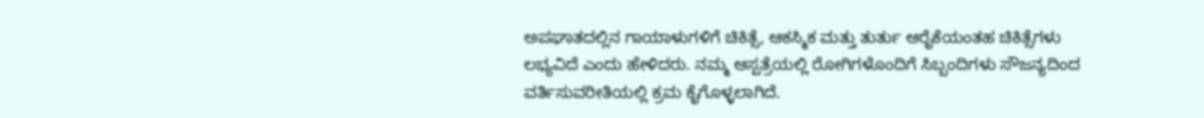ಅಪಘಾತದಲ್ಲಿನ ಗಾಯಾಳುಗಳಿಗೆ ಚಿಕಿತ್ಸೆ, ಆಕಸ್ಮಿಕ ಮತ್ತು ತುರ್ತು ಆರೈಕೆಯಂತಹ ಚಿಕಿತ್ಸೆಗಳು ಲಭ್ಯವಿದೆ ಎಂದು ಹೇಳಿದರು. ನಮ್ಮ ಆಸ್ಪತ್ರೆಯಲ್ಲಿ ರೋಗಿಗಳೊಂದಿಗೆ ಸಿಬ್ಬಂದಿಗಳು ಸೌಜನ್ಯದಿಂದ ವರ್ತಿಸುವರೀತಿಯಲ್ಲಿ ಕ್ರಮ ಕೈಗೊಳ್ಳಲಾಗಿದೆ.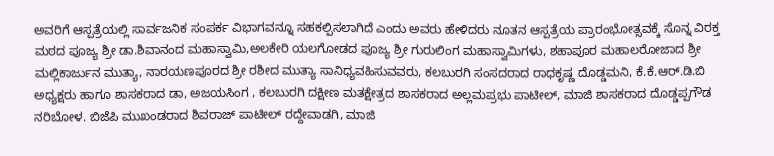ಅವರಿಗೆ ಆಸ್ಪತ್ರೆಯಲ್ಲಿ ಸಾರ್ವಜನಿಕ ಸಂಪರ್ಕ ವಿಭಾಗವನ್ನೂ ಸಹಕಲ್ಪಿಸಲಾಗಿದೆ ಎಂದು ಅವರು ಹೇಳಿದರು ನೂತನ ಆಸ್ಪತ್ರೆಯ ಪ್ರಾರಂಭೋತ್ಸವಕ್ಕೆ ಸೊನ್ನ ವಿರಕ್ತ ಮಠದ ಪೂಜ್ಯ ಶ್ರೀ ಡಾ.ಶಿವಾನಂದ ಮಹಾಸ್ವಾಮಿ,ಅಲಕೇರಿ ಯಲಗೋಡದ ಪೂಜ್ಯ ಶ್ರೀ ಗುರುಲಿಂಗ ಮಹಾಸ್ವಾಮಿಗಳು, ಶಹಾಪೂರ ಮಹಾಲರೋಜಾದ ಶ್ರೀ ಮಲ್ಲಿಕಾರ್ಜುನ ಮುತ್ಯಾ, ನಾರಯಣಪೂರದ ಶ್ರೀ ರಶೀದ ಮುತ್ಯಾ ಸಾನಿಧ್ಯವಹಿಸುವವರು, ಕಲಬುರಗಿ ಸಂಸದರಾದ ರಾಧಕೃಷ್ಣ ದೊಡ್ಡಮನಿ, ಕೆ.ಕೆ.ಆರ್.ಡಿ.ಬಿ ಅಧ್ಯಕ್ಷರು ಹಾಗೂ ಶಾಸಕರಾದ ಡಾ, ಅಜಯಸಿಂಗ , ಕಲಬುರಗಿ ದಕ್ಷೀಣ ಮತಕ್ಷೇತ್ರದ ಶಾಸಕರಾದ ಅಲ್ಲಮಪ್ರಭು ಪಾಟೀಲ್, ಮಾಜಿ ಶಾಸಕರಾದ ದೊಡ್ಡಪ್ಪಗೌಡ ನರಿಬೋಳ. ಬಿಜೆಪಿ ಮುಖಂಡರಾದ ಶಿವರಾಜ್ ಪಾಟೀಲ್ ರದ್ದೇವಾಡಗಿ, ಮಾಜಿ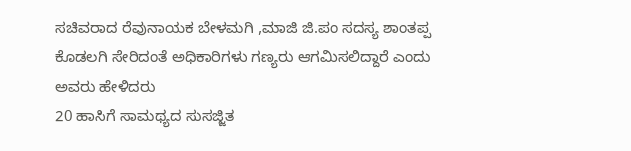ಸಚಿವರಾದ ರೆವುನಾಯಕ ಬೇಳಮಗಿ ,ಮಾಜಿ ಜಿ.ಪಂ ಸದಸ್ಯ ಶಾಂತಪ್ಪ ಕೊಡಲಗಿ ಸೇರಿದಂತೆ ಅಧಿಕಾರಿಗಳು ಗಣ್ಯರು ಆಗಮಿಸಲಿದ್ದಾರೆ ಎಂದು ಅವರು ಹೇಳಿದರು
20 ಹಾಸಿಗೆ ಸಾಮಥ್ಯದ ಸುಸಜ್ಜಿತ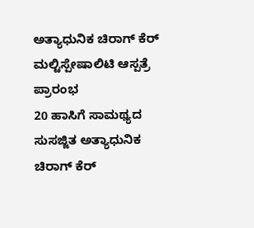ಅತ್ಯಾಧುನಿಕ ಚಿರಾಗ್ ಕೆರ್ ಮಲ್ಟಿಸ್ಪೇಷಾಲಿಟಿ ಆಸ್ಪತ್ರೆ ಪ್ರಾರಂಭ
20 ಹಾಸಿಗೆ ಸಾಮಥ್ಯದ ಸುಸಜ್ಜಿತ ಅತ್ಯಾಧುನಿಕ ಚಿರಾಗ್ ಕೆರ್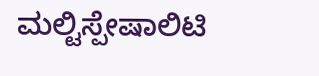ಮಲ್ಟಿಸ್ಪೇಷಾಲಿಟಿ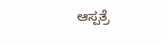ಆಸ್ಪತ್ರೆ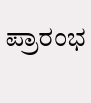ಪ್ರಾರಂಭ